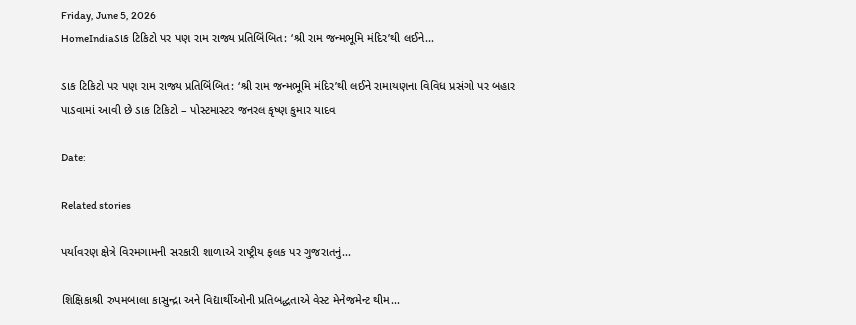Friday, June 5, 2026
HomeIndiaડાક ટિકિટો પર પણ રામ રાજ્ય પ્રતિબિંબિત: ‘શ્રી રામ જન્મભૂમિ મંદિર’થી લઈને...

ડાક ટિકિટો પર પણ રામ રાજ્ય પ્રતિબિંબિત: ‘શ્રી રામ જન્મભૂમિ મંદિર’થી લઈને રામાયણના વિવિધ પ્રસંગો પર બહાર પાડવામાં આવી છે ડાક ટિકિટો – પોસ્ટમાસ્ટર જનરલ કૃષ્ણ કુમાર યાદવ

Date:

Related stories

પર્યાવરણ ક્ષેત્રે વિરમગામની સરકારી શાળાએ રાષ્ટ્રીય ફલક પર ગુજરાતનું...

શિક્ષિકાશ્રી રુપમબાલા કાસુન્દ્રા અને વિદ્યાર્થીઓની પ્રતિબદ્ધતાએ વેસ્ટ મેનેજમેન્ટ થીમ...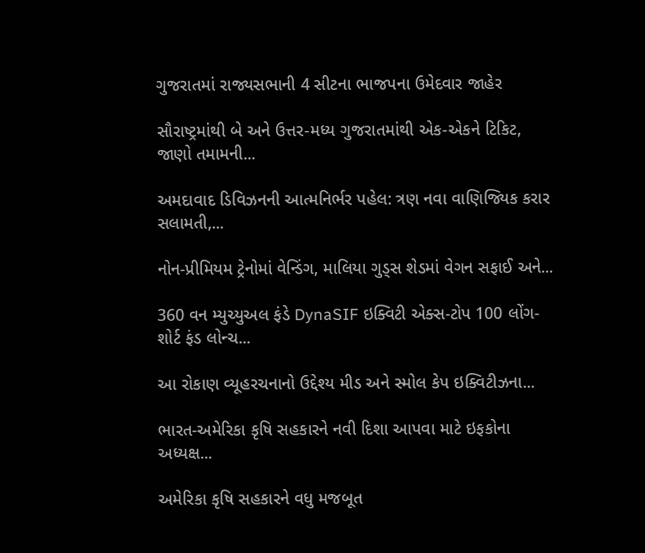ગુજરાતમાં રાજ્યસભાની 4 સીટના ભાજપના ઉમેદવાર જાહેર

સૌરાષ્ટ્રમાંથી બે અને ઉત્તર-મધ્ય ગુજરાતમાંથી એક-એકને ટિકિટ, જાણો તમામની...

અમદાવાદ ડિવિઝનની આત્મનિર્ભર પહેલ: ત્રણ નવા વાણિજ્યિક કરાર સલામતી,...

નોન-પ્રીમિયમ ટ્રેનોમાં વેન્ડિંગ, માલિયા ગુડ્સ શેડમાં વેગન સફાઈ અને...

360 વન મ્યુચ્યુઅલ ફંડે DynaSIF ઇક્વિટી એક્સ-ટોપ 100 લોંગ-શોર્ટ ફંડ લોન્ચ...

આ રોકાણ વ્યૂહરચનાનો ઉદ્દેશ્ય મીડ અને સ્મોલ કેપ ઇક્વિટીઝના...

ભારત-અમેરિકા કૃષિ સહકારને નવી દિશા આપવા માટે ઇફકોના અધ્યક્ષ...

અમેરિકા કૃષિ સહકારને વધુ મજબૂત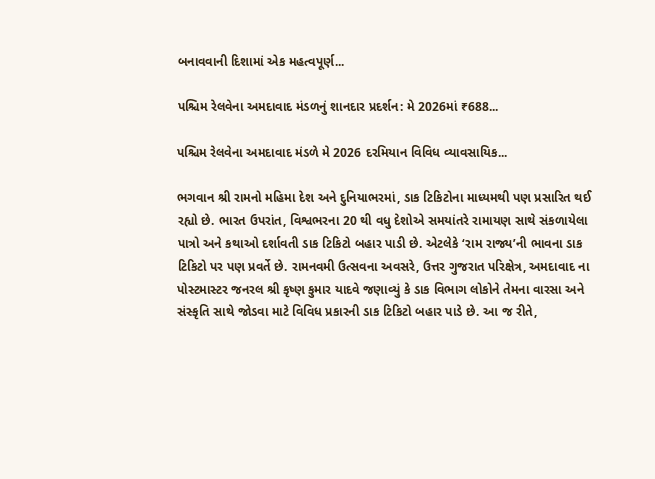બનાવવાની દિશામાં એક મહત્વપૂર્ણ...

પશ્ચિમ રેલવેના અમદાવાદ મંડળનું શાનદાર પ્રદર્શન: મે 2026માં ₹688...

પશ્ચિમ રેલવેના અમદાવાદ મંડળે મે 2026 દરમિયાન વિવિધ વ્યાવસાયિક...

ભગવાન શ્રી રામનો મહિમા દેશ અને દુનિયાભરમાં, ડાક ટિકિટોના માધ્યમથી પણ પ્રસારિત થઈ રહ્યો છે. ભારત ઉપરાંત, વિશ્વભરના 20 થી વધુ દેશોએ સમયાંતરે રામાયણ સાથે સંકળાયેલા પાત્રો અને કથાઓ દર્શાવતી ડાક ટિકિટો બહાર પાડી છે. એટલેકે ‘રામ રાજ્ય’ની ભાવના ડાક ટિકિટો પર પણ પ્રવર્તે છે. રામનવમી ઉત્સવના અવસરે, ઉત્તર ગુજરાત પરિક્ષેત્ર, અમદાવાદ ના પોસ્ટમાસ્ટર જનરલ શ્રી કૃષ્ણ કુમાર યાદવે જણાવ્યું કે ડાક વિભાગ લોકોને તેમના વારસા અને સંસ્કૃતિ સાથે જોડવા માટે વિવિધ પ્રકારની ડાક ટિકિટો બહાર પાડે છે. આ જ રીતે,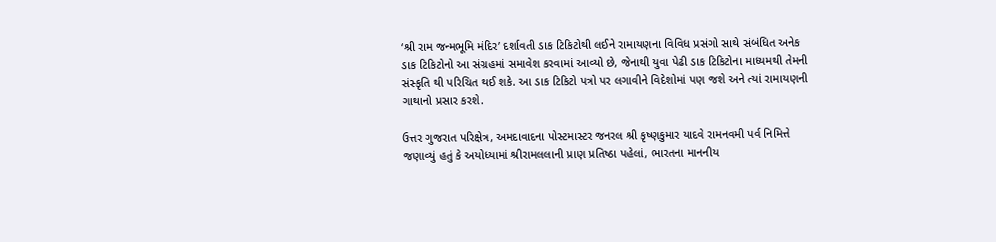‘શ્રી રામ જન્મભૂમિ મંદિર’ દર્શાવતી ડાક ટિકિટોથી લઈને રામાયણના વિવિધ પ્રસંગો સાથે સંબંધિત અનેક ડાક ટિકિટોનો આ સંગ્રહમાં સમાવેશ કરવામાં આવ્યો છે, જેનાથી યુવા પેઢી ડાક ટિકિટોના માધ્યમથી તેમની સંસ્કૃતિ થી પરિચિત થઈ શકે. આ ડાક ટિકિટો પત્રો પર લગાવીને વિદેશોમાં પણ જશે અને ત્યાં રામાયણની ગાથાનો પ્રસાર કરશે.

ઉત્તર ગુજરાત પરિક્ષેત્ર, અમદાવાદના પોસ્ટમાસ્ટર જનરલ શ્રી કૃષ્ણકુમાર યાદવે રામનવમી પર્વ નિમિત્તે જણાવ્યું હતું કે અયોધ્યામાં શ્રીરામલલાની પ્રાણ પ્રતિષ્ઠા પહેલાં, ભારતના માનનીય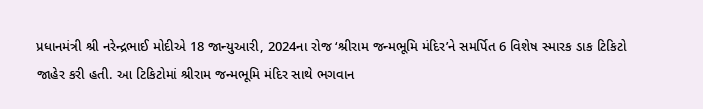પ્રધાનમંત્રી શ્રી નરેન્દ્રભાઈ મોદીએ 18 જાન્યુઆરી, 2024ના રોજ ‘શ્રીરામ જન્મભૂમિ મંદિર’ને સમર્પિત 6 વિશેષ સ્મારક ડાક ટિકિટો જાહેર કરી હતી. આ ટિકિટોમાં શ્રીરામ જન્મભૂમિ મંદિર સાથે ભગવાન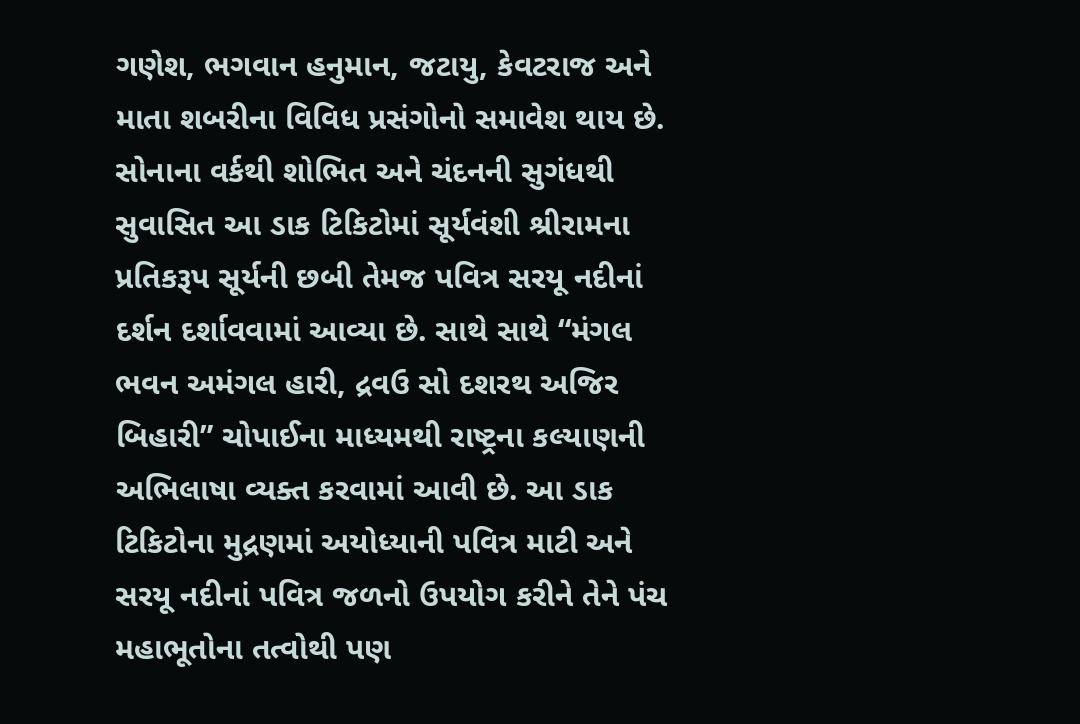ગણેશ, ભગવાન હનુમાન, જટાયુ, કેવટરાજ અને માતા શબરીના વિવિધ પ્રસંગોનો સમાવેશ થાય છે. સોનાના વર્કથી શોભિત અને ચંદનની સુગંધથી સુવાસિત આ ડાક ટિકિટોમાં સૂર્યવંશી શ્રીરામના પ્રતિકરૂપ સૂર્યની છબી તેમજ પવિત્ર સરયૂ નદીનાં દર્શન દર્શાવવામાં આવ્યા છે. સાથે સાથે “મંગલ ભવન અમંગલ હારી, દ્રવઉ સો દશરથ અજિર બિહારી” ચોપાઈના માધ્યમથી રાષ્ટ્રના કલ્યાણની અભિલાષા વ્યક્ત કરવામાં આવી છે. આ ડાક ટિકિટોના મુદ્રણમાં અયોધ્યાની પવિત્ર માટી અને સરયૂ નદીનાં પવિત્ર જળનો ઉપયોગ કરીને તેને પંચ મહાભૂતોના તત્વોથી પણ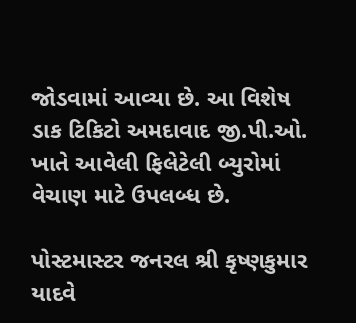જોડવામાં આવ્યા છે. આ વિશેષ ડાક ટિકિટો અમદાવાદ જી.પી.ઓ. ખાતે આવેલી ફિલેટેલી બ્યુરોમાં વેચાણ માટે ઉપલબ્ધ છે.

પોસ્ટમાસ્ટર જનરલ શ્રી કૃષ્ણકુમાર યાદવે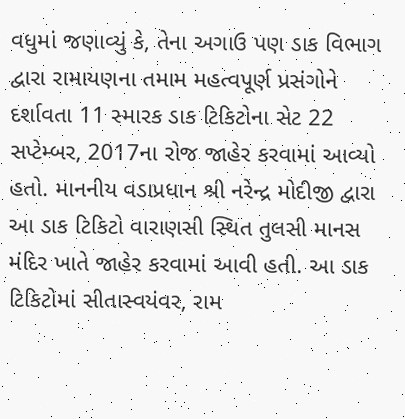વધુમાં જણાવ્યું કે, તેના અગાઉ પણ ડાક વિભાગ દ્વારા રામાયણના તમામ મહત્વપૂર્ણ પ્રસંગોને દર્શાવતા 11 સ્મારક ડાક ટિકિટોના સેટ 22 સપ્ટેમ્બર, 2017ના રોજ જાહેર કરવામાં આવ્યો હતો. માનનીય વડાપ્રધાન શ્રી નરેન્દ્ર મોદીજી દ્વારા આ ડાક ટિકિટો વારાણસી સ્થિત તુલસી માનસ મંદિર ખાતે જાહેર કરવામાં આવી હતી. આ ડાક ટિકિટોમાં સીતાસ્વયંવર, રામ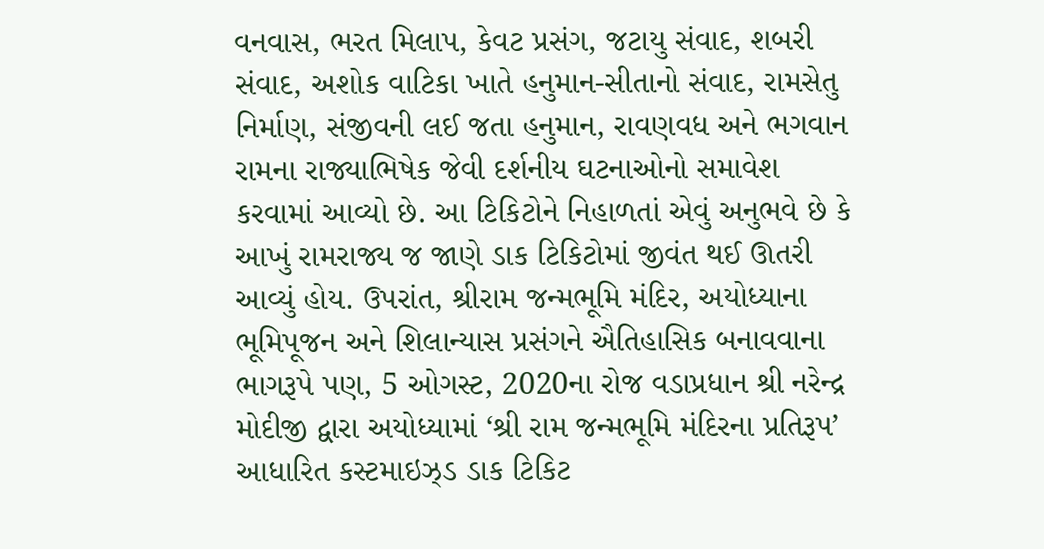વનવાસ, ભરત મિલાપ, કેવટ પ્રસંગ, જટાયુ સંવાદ, શબરી સંવાદ, અશોક વાટિકા ખાતે હનુમાન-સીતાનો સંવાદ, રામસેતુ નિર્માણ, સંજીવની લઈ જતા હનુમાન, રાવણવધ અને ભગવાન રામના રાજ્યાભિષેક જેવી દર્શનીય ઘટનાઓનો સમાવેશ કરવામાં આવ્યો છે. આ ટિકિટોને નિહાળતાં એવું અનુભવે છે કે આખું રામરાજ્ય જ જાણે ડાક ટિકિટોમાં જીવંત થઈ ઊતરી આવ્યું હોય. ઉપરાંત, શ્રીરામ જન્મભૂમિ મંદિર, અયોધ્યાના ભૂમિપૂજન અને શિલાન્યાસ પ્રસંગને ઐતિહાસિક બનાવવાના ભાગરૂપે પણ, 5 ઓગસ્ટ, 2020ના રોજ વડાપ્રધાન શ્રી નરેન્દ્ર મોદીજી દ્વારા અયોધ્યામાં ‘શ્રી રામ જન્મભૂમિ મંદિરના પ્રતિરૂપ’ આધારિત કસ્ટમાઇઝ્ડ ડાક ટિકિટ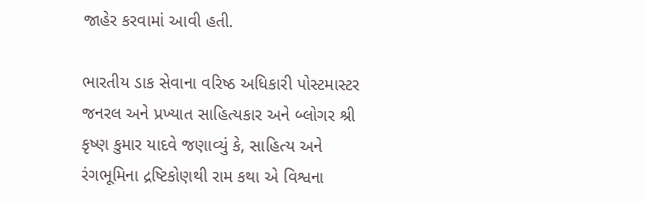જાહેર કરવામાં આવી હતી.

ભારતીય ડાક સેવાના વરિષ્ઠ અધિકારી પોસ્ટમાસ્ટર જનરલ અને પ્રખ્યાત સાહિત્યકાર અને બ્લોગર શ્રી કૃષ્ણ કુમાર યાદવે જણાવ્યું કે, સાહિત્ય અને રંગભૂમિના દ્રષ્ટિકોણથી રામ કથા એ વિશ્વના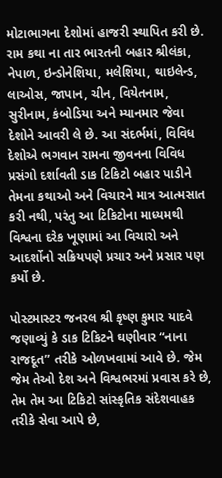મોટાભાગના દેશોમાં હાજરી સ્થાપિત કરી છે. રામ કથા ના તાર ભારતની બહાર શ્રીલંકા, નેપાળ, ઇન્ડોનેશિયા, મલેશિયા, થાઇલેન્ડ, લાઓસ, જાપાન, ચીન, વિયેતનામ, સુરીનામ, કંબોડિયા અને મ્યાનમાર જેવા દેશોને આવરી લે છે. આ સંદર્ભમાં, વિવિધ દેશોએ ભગવાન રામના જીવનના વિવિધ પ્રસંગો દર્શાવતી ડાક ટિકિટો બહાર પાડીને તેમના કથાઓ અને વિચારને માત્ર આત્મસાત કરી નથી, પરંતુ આ ટિકિટોના માધ્યમથી વિશ્વના દરેક ખૂણામાં આ વિચારો અને આદર્શોનો સક્રિયપણે પ્રચાર અને પ્રસાર પણ કર્યો છે.

પોસ્ટમાસ્ટર જનરલ શ્રી કૃષ્ણ કુમાર યાદવે જણાવ્યું કે ડાક ટિકિટને ઘણીવાર “નાના રાજદૂત” તરીકે ઓળખવામાં આવે છે. જેમ જેમ તેઓ દેશ અને વિશ્વભરમાં પ્રવાસ કરે છે, તેમ તેમ આ ટિકિટો સાંસ્કૃતિક સંદેશવાહક તરીકે સેવા આપે છે,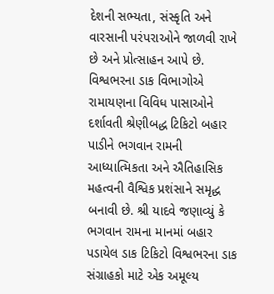દેશની સભ્યતા, સંસ્કૃતિ અને વારસાની પરંપરાઓને જાળવી રાખે છે અને પ્રોત્સાહન આપે છે. વિશ્વભરના ડાક વિભાગોએ રામાયણના વિવિધ પાસાઓને દર્શાવતી શ્રેણીબદ્ધ ટિકિટો બહાર પાડીને ભગવાન રામની આધ્યાત્મિકતા અને ઐતિહાસિક મહત્વની વૈશ્વિક પ્રશંસાને સમૃદ્ધ બનાવી છે. શ્રી યાદવે જણાવ્યું કે ભગવાન રામના માનમાં બહાર પડાયેલ ડાક ટિકિટો વિશ્વભરના ડાક સંગ્રાહકો માટે એક અમૂલ્ય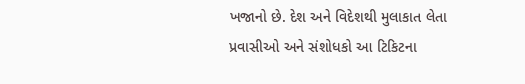ખજાનો છે. દેશ અને વિદેશથી મુલાકાત લેતા પ્રવાસીઓ અને સંશોધકો આ ટિકિટના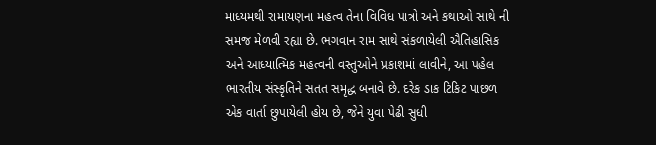માધ્યમથી રામાયણના મહત્વ તેના વિવિધ પાત્રો અને કથાઓ સાથે ની સમજ મેળવી રહ્યા છે. ભગવાન રામ સાથે સંકળાયેલી ઐતિહાસિક અને આધ્યાત્મિક મહત્વની વસ્તુઓને પ્રકાશમાં લાવીને, આ પહેલ ભારતીય સંસ્કૃતિને સતત સમૃદ્ધ બનાવે છે. દરેક ડાક ટિકિટ પાછળ એક વાર્તા છુપાયેલી હોય છે, જેને યુવા પેઢી સુધી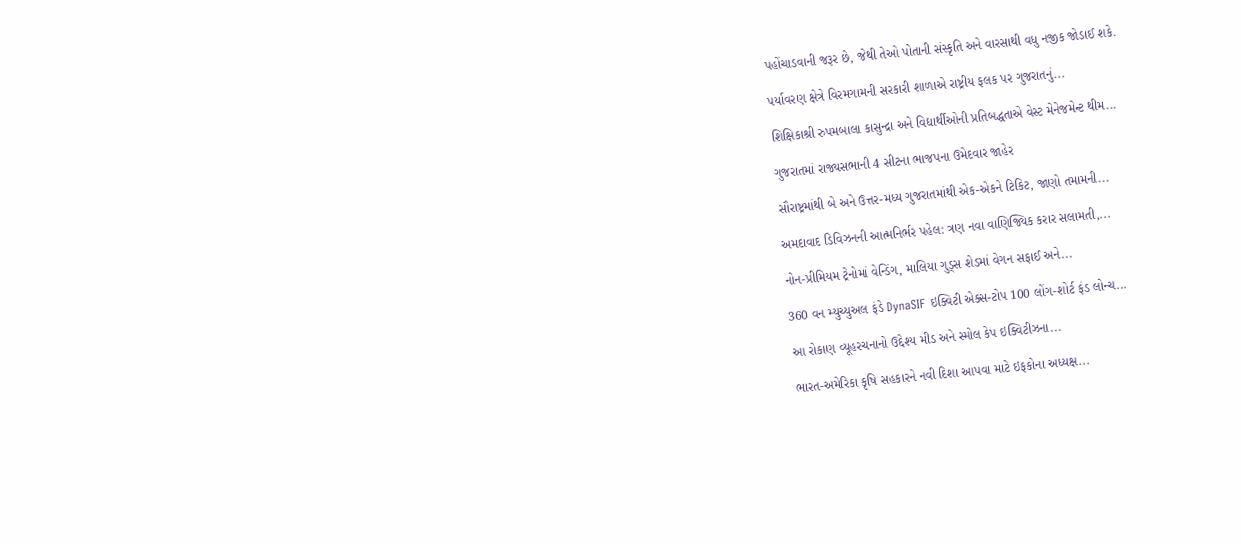પહોંચાડવાની જરૂર છે, જેથી તેઓ પોતાની સંસ્કૃતિ અને વારસાથી વધુ નજીક જોડાઈ શકે.

પર્યાવરણ ક્ષેત્રે વિરમગામની સરકારી શાળાએ રાષ્ટ્રીય ફલક પર ગુજરાતનું...

શિક્ષિકાશ્રી રુપમબાલા કાસુન્દ્રા અને વિદ્યાર્થીઓની પ્રતિબદ્ધતાએ વેસ્ટ મેનેજમેન્ટ થીમ...

ગુજરાતમાં રાજ્યસભાની 4 સીટના ભાજપના ઉમેદવાર જાહેર

સૌરાષ્ટ્રમાંથી બે અને ઉત્તર-મધ્ય ગુજરાતમાંથી એક-એકને ટિકિટ, જાણો તમામની...

અમદાવાદ ડિવિઝનની આત્મનિર્ભર પહેલ: ત્રણ નવા વાણિજ્યિક કરાર સલામતી,...

નોન-પ્રીમિયમ ટ્રેનોમાં વેન્ડિંગ, માલિયા ગુડ્સ શેડમાં વેગન સફાઈ અને...

360 વન મ્યુચ્યુઅલ ફંડે DynaSIF ઇક્વિટી એક્સ-ટોપ 100 લોંગ-શોર્ટ ફંડ લોન્ચ...

આ રોકાણ વ્યૂહરચનાનો ઉદ્દેશ્ય મીડ અને સ્મોલ કેપ ઇક્વિટીઝના...

ભારત-અમેરિકા કૃષિ સહકારને નવી દિશા આપવા માટે ઇફકોના અધ્યક્ષ...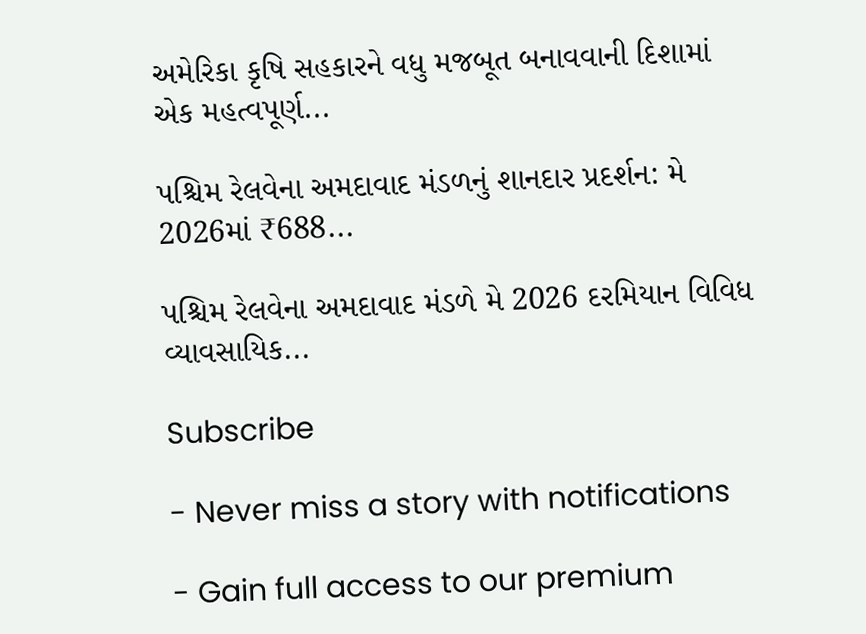અમેરિકા કૃષિ સહકારને વધુ મજબૂત બનાવવાની દિશામાં એક મહત્વપૂર્ણ...

પશ્ચિમ રેલવેના અમદાવાદ મંડળનું શાનદાર પ્રદર્શન: મે 2026માં ₹688...

પશ્ચિમ રેલવેના અમદાવાદ મંડળે મે 2026 દરમિયાન વિવિધ વ્યાવસાયિક...

Subscribe

- Never miss a story with notifications

- Gain full access to our premium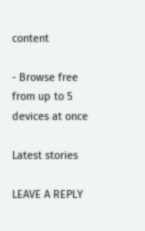content

- Browse free from up to 5 devices at once

Latest stories

LEAVE A REPLY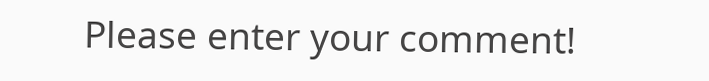Please enter your comment!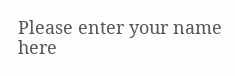Please enter your name here